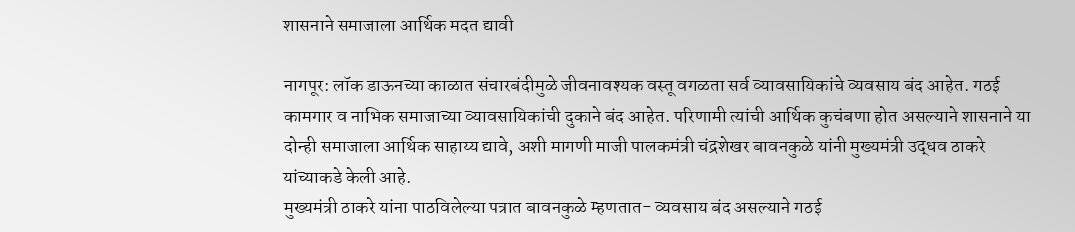शासनाने समाजाला आर्थिक मदत द्यावी

नागपूर: लॉक डाऊनच्या काळात संचारबंदीमुळे जीवनावश्यक वस्तू वगळता सर्व व्यावसायिकांचे व्यवसाय बंद आहेत. गठई कामगार व नाभिक समाजाच्या व्यावसायिकांची दुकाने बंद आहेत. परिणामी त्यांची आर्थिक कुचंबणा होत असल्याने शासनाने या दोन्ही समाजाला आर्थिक साहाय्य द्यावे, अशी मागणी माजी पालकमंत्री चंद्रशेखर बावनकुळे यांनी मुख्यमंत्री उद्धव ठाकरे यांच्याकडे केली आहे.
मुख्यमंत्री ठाकरे यांना पाठविलेल्या पत्रात बावनकुळे म्हणतात- व्यवसाय बंद असल्याने गठई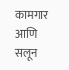कामगार आणि सलून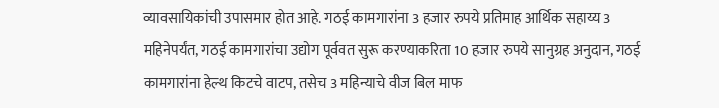व्यावसायिकांची उपासमार होत आहे. गठई कामगारांना 3 हजार रुपये प्रतिमाह आर्थिक सहाय्य 3 महिनेपर्यंत, गठई कामगारांचा उद्योग पूर्ववत सुरू करण्याकरिता 10 हजार रुपये सानुग्रह अनुदान, गठई कामगारांना हेल्थ किटचे वाटप, तसेच 3 महिन्याचे वीज बिल माफ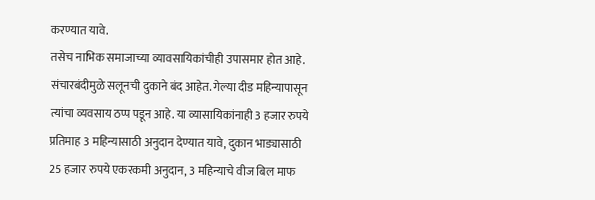करण्यात यावे.
तसेच नाभिक समाजाच्या व्यावसायिकांचीही उपासमार होत आहे. संचारबंदीमुळे सलूनची दुकाने बंद आहेत. गेल्या दीड महिन्यापासून त्यांचा व्यवसाय ठप्प पडून आहे. या व्यासायिकांनाही 3 हजार रुपये प्रतिमाह 3 महिन्यासाठी अनुदान देण्यात यावे, दुकान भाड्यासाठी 25 हजार रुपये एकरकमी अनुदान, 3 महिन्याचे वीज बिल माफ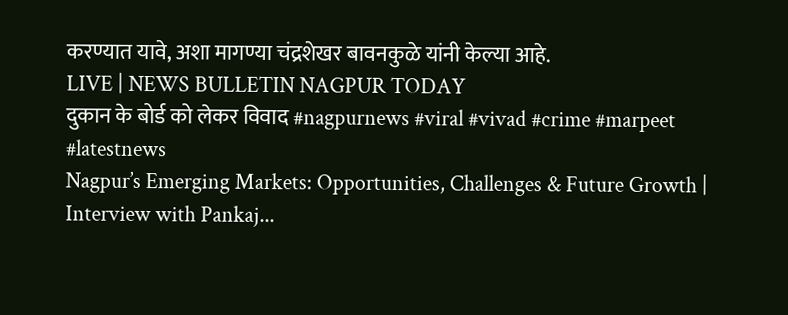करण्यात यावे, अशा मागण्या चंद्रशेखर बावनकुळे यांनी केल्या आहे.
LIVE | NEWS BULLETIN NAGPUR TODAY
दुकान के बोर्ड को लेकर विवाद #nagpurnews #viral #vivad #crime #marpeet #latestnews
Nagpur’s Emerging Markets: Opportunities, Challenges & Future Growth | Interview with Pankaj...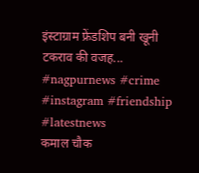इंस्टाग्राम फ्रेंडशिप बनी खूनी टकराव की वजह... #nagpurnews #crime #instagram #friendship #latestnews
कमाल चौक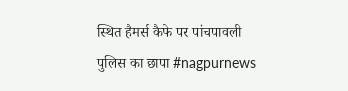स्थित हैमर्स कैफे पर पांचपावली पुलिस का छापा #nagpurnews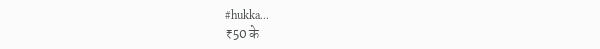#hukka...
₹50 के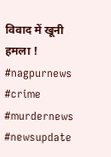विवाद में खूनी हमला ! #nagpurnews #crime #murdernews #newsupdate